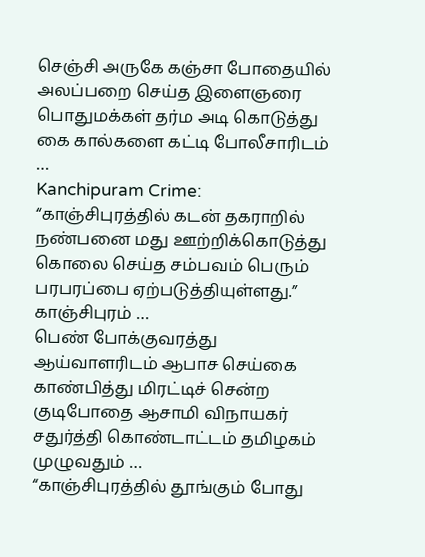செஞ்சி அருகே கஞ்சா போதையில் அலப்பறை செய்த இளைஞரை பொதுமக்கள் தர்ம அடி கொடுத்து கை கால்களை கட்டி போலீசாரிடம் …
Kanchipuram Crime: “காஞ்சிபுரத்தில் கடன் தகராறில் நண்பனை மது ஊற்றிக்கொடுத்து கொலை செய்த சம்பவம் பெரும் பரபரப்பை ஏற்படுத்தியுள்ளது.” காஞ்சிபுரம் …
பெண் போக்குவரத்து ஆய்வாளரிடம் ஆபாச செய்கை காண்பித்து மிரட்டிச் சென்ற குடிபோதை ஆசாமி விநாயகர் சதுர்த்தி கொண்டாட்டம் தமிழகம் முழுவதும் …
“காஞ்சிபுரத்தில் தூங்கும் போது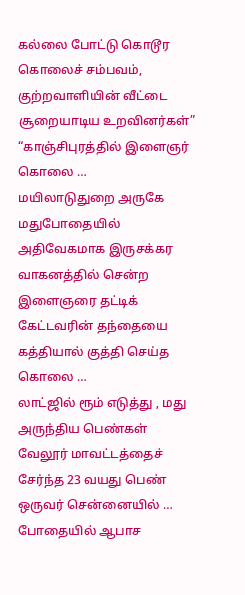கல்லை போட்டு கொடூர கொலைச் சம்பவம், குற்றவாளியின் வீட்டை சூறையாடிய உறவினர்கள்” “காஞ்சிபுரத்தில் இளைஞர் கொலை …
மயிலாடுதுறை அருகே மதுபோதையில் அதிவேகமாக இருசக்கர வாகனத்தில் சென்ற இளைஞரை தட்டிக் கேட்டவரின் தந்தையை கத்தியால் குத்தி செய்த கொலை …
லாட்ஜில் ரூம் எடுத்து , மது அருந்திய பெண்கள் வேலூர் மாவட்டத்தைச் சேர்ந்த 23 வயது பெண் ஒருவர் சென்னையில் …
போதையில் ஆபாச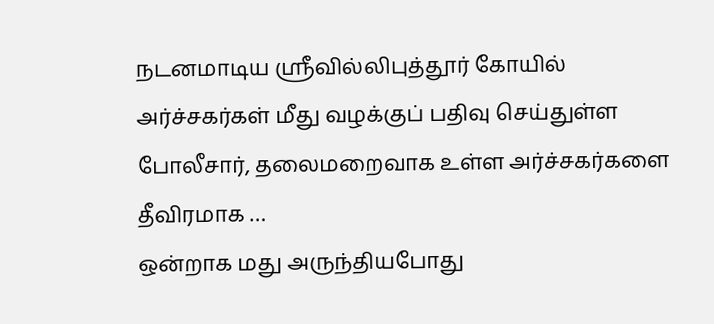நடனமாடிய ஸ்ரீவில்லிபுத்தூர் கோயில் அர்ச்சகர்கள் மீது வழக்குப் பதிவு செய்துள்ள போலீசார், தலைமறைவாக உள்ள அர்ச்சகர்களை தீவிரமாக …
ஒன்றாக மது அருந்தியபோது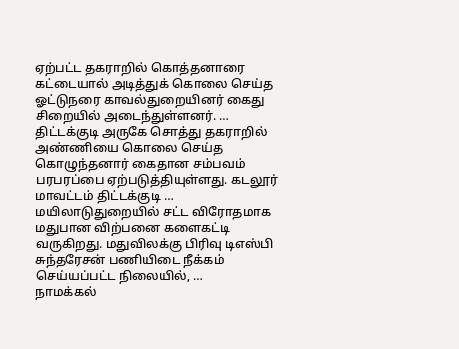ஏற்பட்ட தகராறில் கொத்தனாரை கட்டையால் அடித்துக் கொலை செய்த ஓட்டுநரை காவல்துறையினர் கைது சிறையில் அடைந்துள்ளனர். …
திட்டக்குடி அருகே சொத்து தகராறில் அண்ணியை கொலை செய்த கொழுந்தனார் கைதான சம்பவம் பரபரப்பை ஏற்படுத்தியுள்ளது. கடலூர் மாவட்டம் திட்டக்குடி …
மயிலாடுதுறையில் சட்ட விரோதமாக மதுபான விற்பனை களைகட்டி வருகிறது. மதுவிலக்கு பிரிவு டிஎஸ்பி சுந்தரேசன் பணியிடை நீக்கம் செய்யப்பட்ட நிலையில், …
நாமக்கல்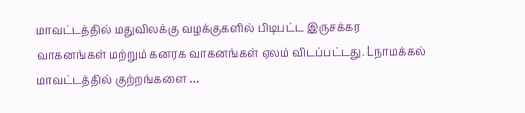மாவட்டத்தில் மதுவிலக்கு வழக்குகளில் பிடிபட்ட இருசக்கர வாகனங்கள் மற்றும் கனரக வாகனங்கள் ஏலம் விடப்பட்டது. Lநாமக்கல் மாவட்டத்தில் குற்றங்களை …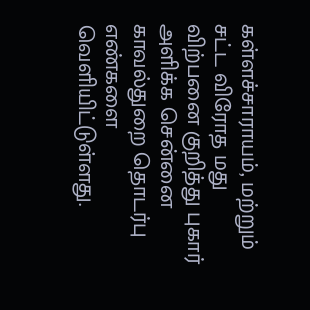கள்ளச்சாராயம், மற்றும் சட்ட விரோத மது விற்பனை குறித்து புகார் அளிக்க சென்னை காவல்துறை தொடர்பு எண்களை வெளியிட்டுள்ளது.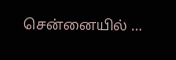சென்னையில் …